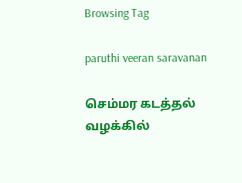Browsing Tag

paruthi veeran saravanan

செம்மர கடத்தல் வழக்கில்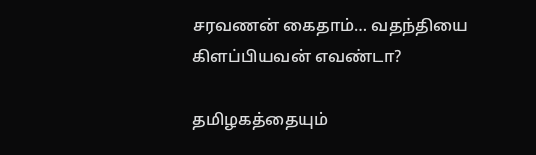சரவணன் கைதாம்… வதந்தியை கிளப்பியவன் எவண்டா?

தமிழகத்தையும்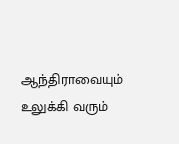ஆந்திராவையும் உலுக்கி வரும்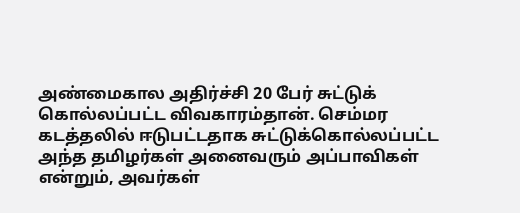அண்மைகால அதிர்ச்சி 20 பேர் சுட்டுக் கொல்லப்பட்ட விவகாரம்தான். செம்மர கடத்தலில் ஈடுபட்டதாக சுட்டுக்கொல்லப்பட்ட அந்த தமிழர்கள் அனைவரும் அப்பாவிகள் என்றும், அவர்கள்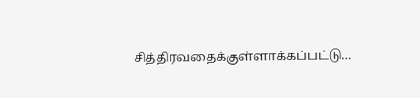சித்திரவதைக்குள்ளாக்கப்பட்டு…